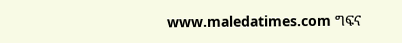www.maledatimes.com ግፍና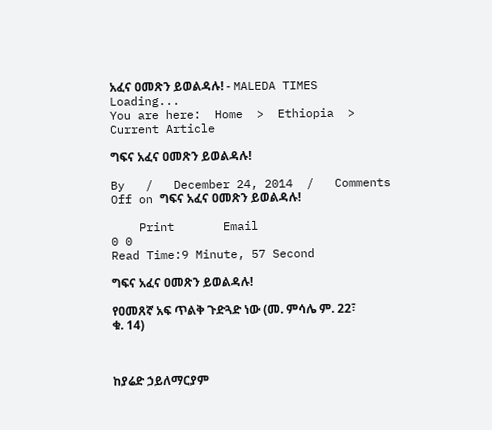አፈና ዐመጽን ይወልዳሉ! - MALEDA TIMES
Loading...
You are here:  Home  >  Ethiopia  >  Current Article

ግፍና አፈና ዐመጽን ይወልዳሉ!

By   /   December 24, 2014  /   Comments Off on ግፍና አፈና ዐመጽን ይወልዳሉ!

    Print       Email
0 0
Read Time:9 Minute, 57 Second

ግፍና አፈና ዐመጽን ይወልዳሉ!

የዐመጸኛ አፍ ጥልቅ ጉድጓድ ነው (መ. ምሳሌ ም. 22፣ ቁ. 14)



ከያሬድ ኃይለማርያም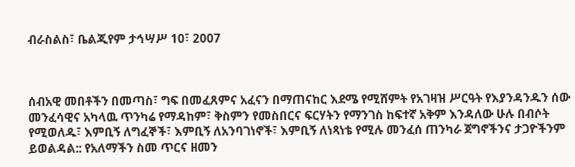ብራስልስ፣ ቤልጂየም ታኅሣሥ 10፣ 2007



ሰብአዊ መበቶችን በመጣስ፣ ግፍ በመፈጸምና አፈናን በማጠናከር እደሜ የሚሸምት የአገዛዝ ሥርዓት የእያንዳንዱን ሰው መንፈሳዊና አካላዉ ጥንካሬ የማዳከም፣ ቅስምን የመስበርና ፍርሃትን የማንገስ ከፍተኛ አቅም እንዳለው ሁሉ በብሶት የሚወለዱ፣ እምቢኝ ለግፈኞች፣ እምቢኝ ለአንባገነኖች፣ እምቢኝ ለነጻነቴ የሚሉ መንፈሰ ጠንካራ ጀግኖችንና ታጋዮችንም ይወልዳል:: የአለማችን ስመ ጥርና ዘመን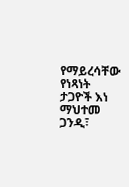የማይረሳቸው የነጻነት ታጋዮች እነ ማህተመ ጋንዲ፣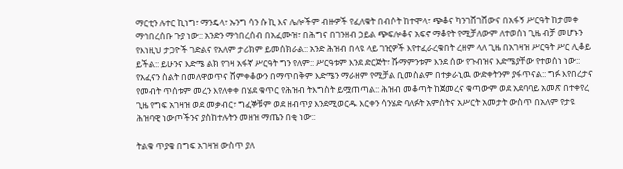ማርቲን ሉተር ኪነግ፣ ማንዴላ፣ ኡንግ ሳን ሱ ኪ እና ሌሎችም ብዙዎች የፈለቁት በብሶት ከተሞላ፣ ጭቆና ካንገሸገሸውና በአፋኝ ሥርዓት ከታመቀ ማኅበረሰቡ ጉያ ነው:: አንድን ማኅበረሰብ በአፈሙዝ፣ በሕግና በገንዘብ ኃይል ጭፍሎቆና አፍኖ ማቆየት የሚቻለውም ለተወሰነ ጊዜ ብቻ መሆኑን የእነዚህ ታጋዮች ገድልና የአለም ታሪክም ይመሰክራል:: አንድ ሕዝብ በላዩ ላይ ገዢዎች እየተፈራረቁበት ረዘም ላለ ጊዜ በአገዛዝ ሥርዓት ሥር ሊቆይ ይችል:: ይሁንና እድሜ ልክ የገዛ አፋኛ ሥርዓት ግን የለም:: ሥርዓቱም እንደ ድርጅት፣ ሹማምንቱም እንደ ሰው የጉብዝና እድሜያቸው የተወሰነ ነው:: የአፈናን ስልት በመለዋወጥና ሸምቀቆውን በማጥበቅም እድሜን ማራዘም የሚቻል ቢመስልም በተቃራኒዉ ውድቀትንም ያፋጥናል:: ግፉ እየበረታና የመብት ጥሰቱም መረን እየለቀቀ በሄደ ቁጥር የሕዝብ ትእግስት ይሟጠጣል:: ሕዝብ መቆጣት ከጀመረና ቁጣውም ወደ አደባባይ አመጽ በተቀየረ ጊዜ የግፍ አገዛዝ ወደ መቃብር፣ ግፈኞቹም ወደ ዘብጥያ እንደሚወርዱ እርቀን ሳንሄድ ባለፉት አምስትና አሥርት አመታት ውስጥ በአለም የታዩ ሕዝባዊ ነውጦችንና ያስከተሉትን መዘዝ ማጤን በቂ ነው::

ትልቁ ጥያቄ በግፍ አገዛዝ ውስጥ ያለ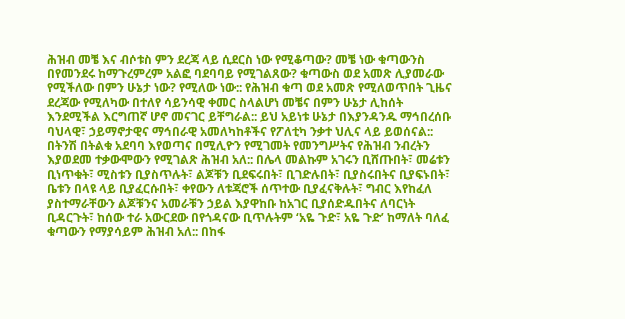ሕዝብ መቼ እና ብሶቱስ ምን ደረጃ ላይ ሲደርስ ነው የሚቆጣው? መቼ ነው ቁጣውንስ በየመንደሩ ከማጉረምረም አልፎ ባደባባይ የሚገልጸው? ቁጣውስ ወደ አመጽ ሊያመራው የሚችለው በምን ሁኔታ ነው? የሚለው ነው:: የሕዝብ ቁጣ ወደ አመጽ የሚለወጥበት ጊዜና ደረጃው የሚለካው በተለየ ሳይንሳዊ ቀመር ስላልሆነ መቼና በምን ሁኔታ ሊከሰት እንደሚችል እርግጠኛ ሆኖ መናገር ይቸግራል:: ይህ አይነቱ ሁኔታ በእያንዳንዱ ማኅበረሰቡ ባህላዊ፣ ኃይማኖታዊና ማኅበራዊ አመለካከቶችና የፖለቲካ ንቃተ ህሊና ላይ ይወሰናል:: በትንሽ በትልቁ አደባባ እየወጣና በሚሊዮን የሚገመት የመንግሥትና የሕዝብ ንብረትን እያወደመ ተቃውሞውን የሚገልጽ ሕዝብ አለ:: በሌላ መልኩም አገሩን ቢሸጡበት፣ መሬቱን ቢነጥቁት፣ ሚስቱን ቢያስጥሉት፣ ልጆቹን ቢደፍሩበት፣ ቢገድሉበት፣ ቢያስሩበትና ቢያፍኑበት፣ ቤቱን በላዩ ላይ ቢያፈርሱበት፣ ቀየውን ለቱጃሮች ሰጥተው ቢያፈናቅሉት፣ ግብር እየከፈለ ያስተማራቸውን ልጆቹንና አመራቹን ኃይል እያዋከቡ ከአገር ቢያሰድዱበትና ለባርነት ቢዳርጉት፣ ከሰው ተራ አውርደው በየጎዳናው ቢጥሉትም ‘አዬ ጉድ፣ አዬ ጉድ’ ከማለት ባለፈ ቁጣውን የማያሳይም ሕዝብ አለ:: በከፋ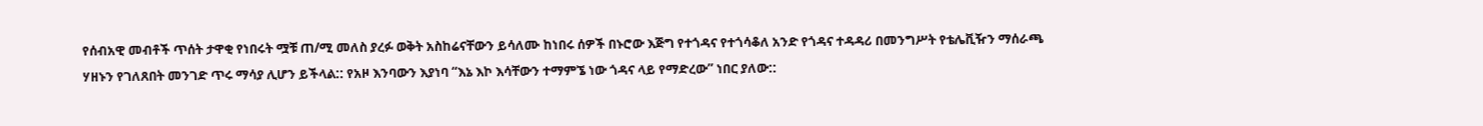የሰብአዊ መብቶች ጥሰት ታዋቂ የነበሩት ሟቹ ጠ/ሚ መለስ ያረፉ ወቅት አስከሬናቸውን ይሳለሙ ከነበሩ ሰዎች በኑሮው እጅግ የተጎዳና የተጎሳቆለ አንድ የጎዳና ተዳዳሪ በመንግሥት የቴሌቪዥን ማሰራጫ ሃዘኑን የገለጸበት መንገድ ጥሩ ማሳያ ሊሆን ይችላል:: የአዞ እንባውን እያነባ “እኔ እኮ እሳቸውን ተማምኜ ነው ጎዳና ላይ የማድረው” ነበር ያለው::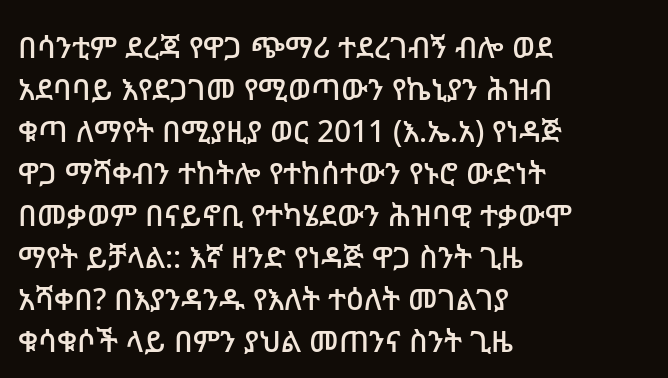በሳንቲም ደረጃ የዋጋ ጭማሪ ተደረገብኝ ብሎ ወደ አደባባይ እየደጋገመ የሚወጣውን የኬኒያን ሕዝብ ቁጣ ለማየት በሚያዚያ ወር 2011 (እ.ኤ.አ) የነዳጅ ዋጋ ማሻቀብን ተከትሎ የተከሰተውን የኑሮ ውድነት በመቃወም በናይኖቢ የተካሄደውን ሕዝባዊ ተቃውሞ ማየት ይቻላል:: እኛ ዘንድ የነዳጅ ዋጋ ስንት ጊዜ አሻቀበ? በእያንዳንዱ የእለት ተዕለት መገልገያ ቁሳቁሶች ላይ በምን ያህል መጠንና ስንት ጊዜ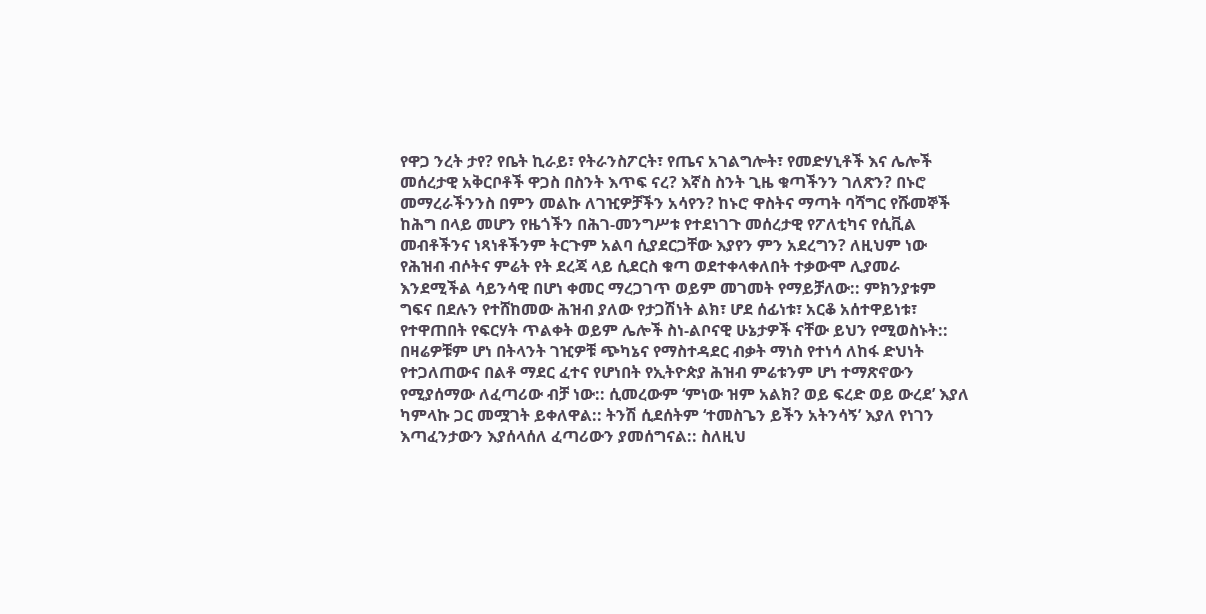የዋጋ ንረት ታየ? የቤት ኪራይ፣ የትራንስፖርት፣ የጤና አገልግሎት፣ የመድሃኒቶች እና ሌሎች መሰረታዊ አቅርቦቶች ዋጋስ በስንት እጥፍ ናረ? እኛስ ስንት ጊዜ ቁጣችንን ገለጽን? በኑሮ መማረራችንንስ በምን መልኩ ለገዢዎቻችን አሳየን? ከኑሮ ዋስትና ማጣት ባሻግር የሹመኞች ከሕግ በላይ መሆን የዜጎችን በሕገ-መንግሥቱ የተደነገጉ መሰረታዊ የፖለቲካና የሲቪል መብቶችንና ነጻነቶችንም ትርጉም አልባ ሲያደርጋቸው እያየን ምን አደረግን? ለዚህም ነው የሕዝብ ብሶትና ምሬት የት ደረጃ ላይ ሲደርስ ቁጣ ወደተቀላቀለበት ተቃውሞ ሊያመራ እንደሚችል ሳይንሳዊ በሆነ ቀመር ማረጋገጥ ወይም መገመት የማይቻለው:: ምክንያቱም ግፍና በደሉን የተሸከመው ሕዝብ ያለው የታጋሽነት ልክ፣ ሆደ ሰፊነቱ፣ አርቆ አሰተዋይነቱ፣ የተዋጠበት የፍርሃት ጥልቀት ወይም ሌሎች ስነ-ልቦናዊ ሁኔታዎች ናቸው ይህን የሚወስኑት:: በዛሬዎቹም ሆነ በትላንት ገዢዎቹ ጭካኔና የማስተዳደር ብቃት ማነስ የተነሳ ለከፋ ድህነት የተጋለጠውና በልቶ ማደር ፈተና የሆነበት የኢትዮጵያ ሕዝብ ምሬቱንም ሆነ ተማጽኖውን የሚያሰማው ለፈጣሪው ብቻ ነው:: ሲመረውም ‘ምነው ዝም አልክ? ወይ ፍረድ ወይ ውረደ’ እያለ ካምላኩ ጋር መሟገት ይቀለዋል:: ትንሽ ሲደሰትም ‘ተመስጌን ይችን አትንሳኝ’ እያለ የነገን እጣፈንታውን እያሰላሰለ ፈጣሪውን ያመሰግናል:: ስለዚህ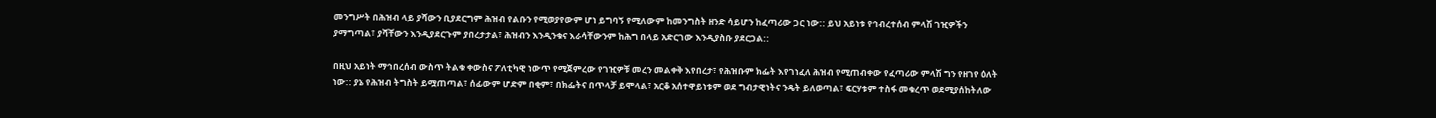መንግሥት በሕዝብ ላይ ያሻውን ቢያደርግም ሕዝብ የልቡን የሚወያየውም ሆነ ይግባኝ የሚለውም ከመንግስት ዘንድ ሳይሆን ከፈጣሪው ጋር ነው:: ይህ አይነቱ የኅብረተሰብ ምላሽ ገዢዎችን ያማግጣል፣ ያሻቸውን እንዲያደርጉም ያበረታታል፣ ሕዝብን እንዲንቁና እራሳቸውንም ከሕግ በላይ አድርገው እንዲያስቡ ያደርጋል::

በዚህ አይነት ማኅበረሰብ ውስጥ ትልቁ ቀውስና ፖለቲካዊ ነውጥ የሚጀምረው የገዢዎቹ መረን መልቀቅ እየበረታ፣ የሕዝቡም ክፌት እየገነፈለ ሕዝብ የሚጠብቀው የፈጣሪው ምላሽ ግን የዘገየ ዕለት ነው:: ያኔ የሕዝብ ትግስት ይሟጠጣል፣ ሰፊውም ሆድም በቂም፣ በክፌትና በጥላቻ ይሞላል፣ አርቆ አሰተዋይነቱም ወደ ግብታዊነትና ንዴት ይለወጣል፣ ፍርሃቱም ተስፋ መቁረጥ ወደሚያሰከትለው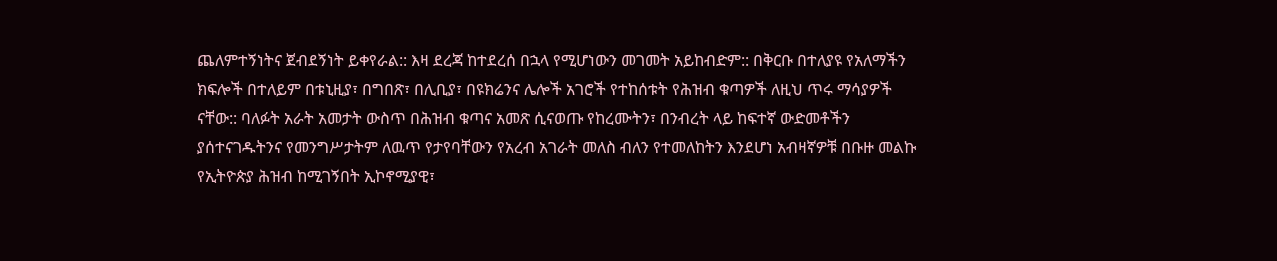ጨለምተኝነትና ጀብደኝነት ይቀየራል:: እዛ ደረጃ ከተደረሰ በኋላ የሚሆነውን መገመት አይከብድም:: በቅርቡ በተለያዩ የአለማችን ክፍሎች በተለይም በቱኒዚያ፣ በግበጽ፣ በሊቢያ፣ በዩክሬንና ሌሎች አገሮች የተከሰቱት የሕዝብ ቁጣዎች ለዚህ ጥሩ ማሳያዎች ናቸው:: ባለፉት አራት አመታት ውስጥ በሕዝብ ቁጣና አመጽ ሲናወጡ የከረሙትን፣ በንብረት ላይ ከፍተኛ ውድመቶችን ያሰተናገዱትንና የመንግሥታትም ለዉጥ የታየባቸውን የአረብ አገራት መለስ ብለን የተመለከትን እንደሆነ አብዛኛዎቹ በቡዙ መልኩ የኢትዮጵያ ሕዝብ ከሚገኝበት ኢኮኖሚያዊ፣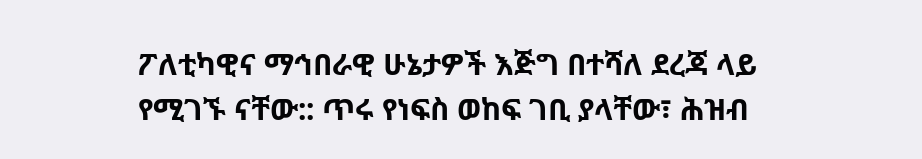ፖለቲካዊና ማኅበራዊ ሁኔታዎች እጅግ በተሻለ ደረጃ ላይ የሚገኙ ናቸው:: ጥሩ የነፍስ ወከፍ ገቢ ያላቸው፣ ሕዝብ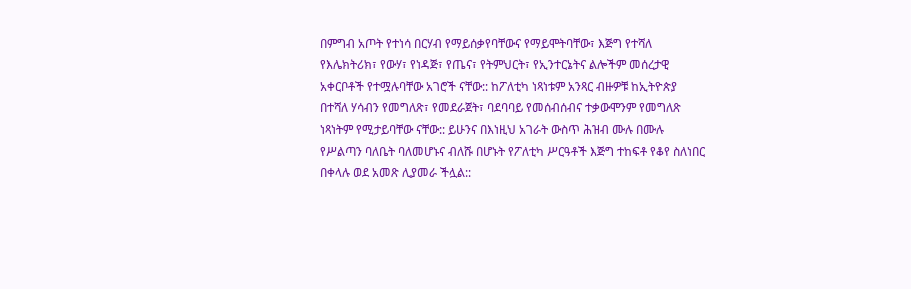በምግብ አጦት የተነሳ በርሃብ የማይሰቃየባቸውና የማይሞትባቸው፣ እጅግ የተሻለ የእሌክትሪክ፣ የውሃ፣ የነዳጅ፣ የጤና፣ የትምህርት፣ የኢንተርኔትና ልሎችም መሰረታዊ አቀርቦቶች የተሟሉባቸው አገሮች ናቸው:: ከፖለቲካ ነጻነቱም አንጻር ብዙዎቹ ከኢትዮጵያ በተሻለ ሃሳብን የመግለጽ፣ የመደራጀት፣ ባደባባይ የመሰብሰብና ተቃውሞንም የመግለጽ ነጻነትም የሚታይባቸው ናቸው:: ይሁንና በእነዚህ አገራት ውስጥ ሕዝብ ሙሉ በሙሉ የሥልጣን ባለቤት ባለመሆኑና ብለሹ በሆኑት የፖለቲካ ሥርዓቶች እጅግ ተከፍቶ የቆየ ስለነበር በቀላሉ ወደ አመጽ ሊያመራ ችሏል::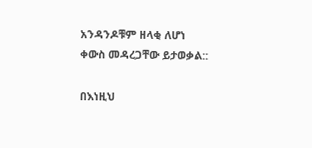አንዳንዶቹም ዘላቂ ለሆነ ቀውስ መዳረጋቸው ይታወቃል::

በእነዚህ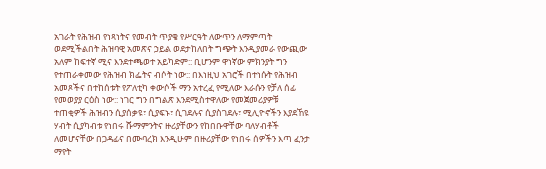አገራት የሕዝብ የነጻነትና የመብት ጥያቄ የሥርዓት ለውጥን ለማምጣት ወደሚችልበት ሕዝባዊ አመጽና ኃይል ወደታከለበት ግጭት እንዲያመራ የውጪው አለም ከፍተኛ ሚና እንደተጫወተ አይካድም:: ቢሆንም ዋነኛው ምክንያት ግን የተጠራቀመው የሕዝብ ክፌትና ብሶት ነው:: በእነዚህ አገሮች በተነሱት የሕዝብ አመጾችና በተከሰቱት የፖለቲካ ቀውሶች ማን አተረፈ የሚለው እራሱን የቻለ ሰፊ የመወያያ ርዕስ ነው:: ነገር ግን በግልጽ እንደሚስተዋለው የመጀመሪያዎቹ ተጠቂዎች ሕዝብን ሲያሰቃዩ፣ ሲያፍኑ፣ ሲገደሉና ሲያስገደሉ፣ ሚሊዮኖችን እያደኸዩ ሃብት ሲያካብቱ የነበሩ ሹማምንትና ዙሪያቸውን የከበቡዋቸው ባለሃብቶች ለመሆናቸው በጋዳፊና በሙባረክ እንዲሁም በዙሪያቸው የነበሩ ሰዎችን እጣ ፈንታ ማየት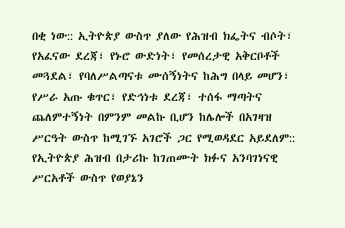በቂ ነው:: ኢትዮጵያ ውስጥ ያለው የሕዝብ ክፌትና ብሶት፣ የአፈናው ደረጃ፣ የኑሮ ውድነት፣ የመሰረታዊ አቅርቦቶች መጓደል፣ የባለሥልጣናቱ ሙሰኝነትና ከሕግ በላይ መሆን፣ የሥራ አጡ ቁጥር፣ የድኅነቱ ደረጃ፣ ተሰፋ ማጣትና ጨለምተኝነት በምንም መልኩ ቢሆን ከሌሎች በአገዛዝ ሥርዓት ውስጥ ከሚገኙ አገሮች ጋር የሚወዳደር አይደለም:: የኢትዮጵያ ሕዝብ በታሪኩ ከገጠሙት ክፉና አንባገነናዊ ሥርአቶች ውስጥ የወያኔን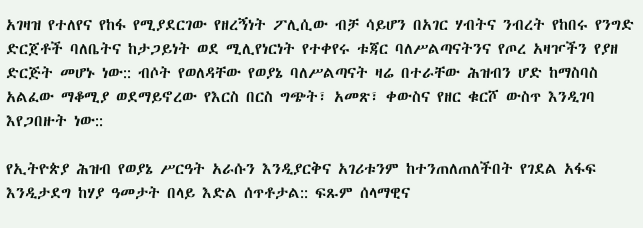አገዛዝ የተለየና የከፋ የሚያደርገው የዘረኝነት ፖሊሲው ብቻ ሳይሆን በአገር ሃብትና ንብረት የከበሩ የንግድ ድርጀቶች ባለቤትና ከታጋይነት ወደ ሚሊየነርነት የተቀየሩ ቱጃር ባለሥልጣናትንና የጦረ አዛዦችን የያዘ ድርጅት መሆኑ ነው:: ብሶት የወለዳቸው የወያኔ ባለሥልጣናት ዛሬ በተራቸው ሕዝብን ሆድ ከማስባስ አልፈው ማቆሚያ ወደማይኖረው የእርስ በርስ ግጭት፣ አመጽ፣ ቀውስና የዘር ቁርሾ ውስጥ እንዲገባ እየጋበዙት ነው::

የኢትዮጵያ ሕዝብ የወያኔ ሥርዓት አራሱን እንዲያርቅና አገሪቱንም ከተንጠለጠለችበት የገደል አፋፍ እንዲታደግ ከሃያ ዓመታት በላይ እድል ሰጥቶታል:: ፍጹም ሰላማዊና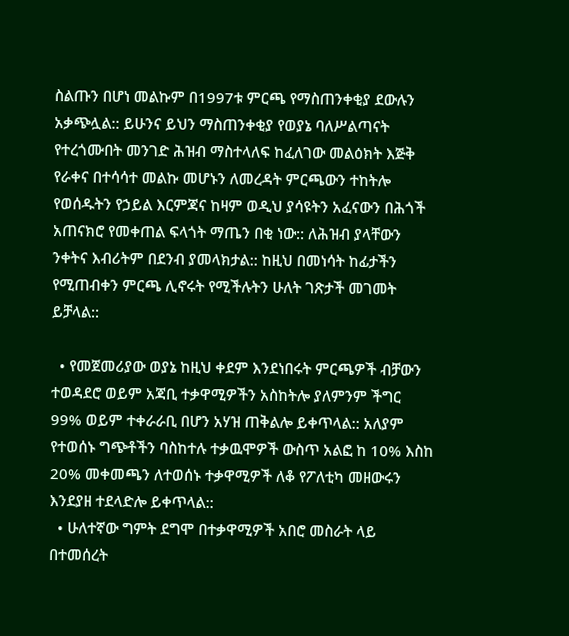ስልጡን በሆነ መልኩም በ1997ቱ ምርጫ የማስጠንቀቂያ ደውሉን አቃጭሏል:: ይሁንና ይህን ማስጠንቀቂያ የወያኔ ባለሥልጣናት የተረጎሙበት መንገድ ሕዝብ ማስተላለፍ ከፈለገው መልዕክት እጅቅ የራቀና በተሳሳተ መልኩ መሆኑን ለመረዳት ምርጫውን ተከትሎ የወሰዱትን የኃይል እርምጃና ከዛም ወዲህ ያሳዩትን አፈናውን በሕጎች አጠናክሮ የመቀጠል ፍላጎት ማጤን በቂ ነው:: ለሕዝብ ያላቸውን ንቀትና እብሪትም በደንብ ያመላክታል:: ከዚህ በመነሳት ከፊታችን የሚጠብቀን ምርጫ ሊኖሩት የሚችሉትን ሁለት ገጽታች መገመት ይቻላል::

  • የመጀመሪያው ወያኔ ከዚህ ቀደም እንደነበሩት ምርጫዎች ብቻውን ተወዳደሮ ወይም አጃቢ ተቃዋሚዎችን አስከትሎ ያለምንም ችግር 99% ወይም ተቀራራቢ በሆን አሃዝ ጠቅልሎ ይቀጥላል:: አለያም የተወሰኑ ግጭቶችን ባስከተሉ ተቃዉሞዎች ውስጥ አልፎ ከ 10% እስከ 20% መቀመጫን ለተወሰኑ ተቃዋሚዎች ለቆ የፖለቲካ መዘውሩን እንደያዘ ተደላድሎ ይቀጥላል::
  • ሁለተኛው ግምት ደግሞ በተቃዋሚዎች አበሮ መስራት ላይ በተመሰረት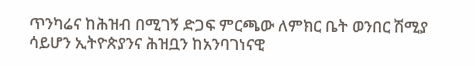ጥንካሬና ከሕዝብ በሚገኝ ድጋፍ ምርጫው ለምክር ቤት ወንበር ሽሚያ ሳይሆን ኢትዮጵያንና ሕዝቧን ከአንባገነናዊ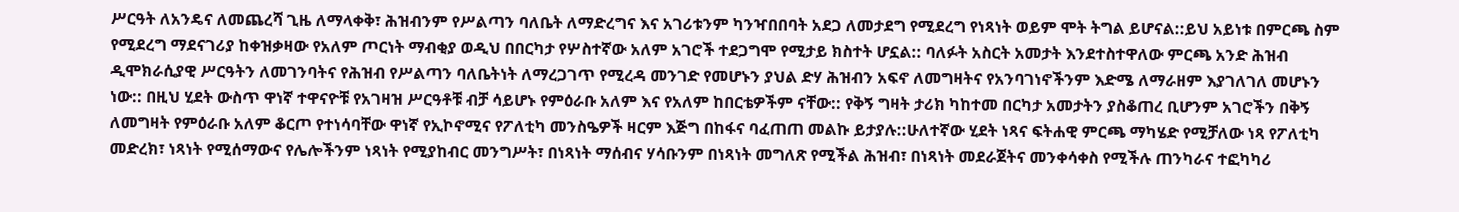ሥርዓት ለአንዴና ለመጨረሻ ጊዜ ለማላቀቅ፣ ሕዝብንም የሥልጣን ባለቤት ለማድረግና እና አገሪቱንም ካንዣበበባት አደጋ ለመታደግ የሚደረግ የነጻነት ወይም ሞት ትግል ይሆናል::ይህ አይነቱ በምርጫ ስም የሚደረግ ማደናገሪያ ከቀዝቃዛው የአለም ጦርነት ማብቂያ ወዲህ በበርካታ የሦስተኛው አለም አገሮች ተደጋግሞ የሚታይ ክስተት ሆኗል:: ባለፉት አስርት አመታት እንደተስተዋለው ምርጫ አንድ ሕዝብ ዲሞክራሲያዊ ሥርዓትን ለመገንባትና የሕዝብ የሥልጣን ባለቤትነት ለማረጋገጥ የሚረዳ መንገድ የመሆኑን ያህል ድሃ ሕዝብን አፍኖ ለመግዛትና የአንባገነኖችንም እድሜ ለማራዘም እያገለገለ መሆኑን ነው:: በዚህ ሂደት ውስጥ ዋነኛ ተዋናዮቹ የአገዛዝ ሥርዓቶቹ ብቻ ሳይሆኑ የምዕራቡ አለም እና የአለም ከበርቴዎችም ናቸው:: የቅኝ ግዛት ታሪክ ካከተመ በርካታ አመታትን ያስቆጠረ ቢሆንም አገሮችን በቅኝ ለመግዛት የምዕራቡ አለም ቆርጦ የተነሳባቸው ዋነኛ የኢኮኖሚና የፖለቲካ መንስዔዎች ዛርም እጅግ በከፋና ባፈጠጠ መልኩ ይታያሉ::ሁለተኛው ሂደት ነጻና ፍትሐዊ ምርጫ ማካሄድ የሚቻለው ነጻ የፖለቲካ መድረክ፣ ነጻነት የሚሰማውና የሌሎችንም ነጻነት የሚያከብር መንግሥት፣ በነጻነት ማሰብና ሃሳቡንም በነጻነት መግለጽ የሚችል ሕዝብ፣ በነጻነት መደራጀትና መንቀሳቀስ የሚችሉ ጠንካራና ተፎካካሪ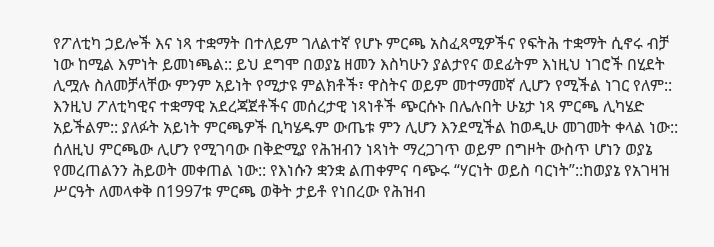የፖለቲካ ኃይሎች እና ነጻ ተቋማት በተለይም ገለልተኛ የሆኑ ምርጫ አስፈጻሚዎችና የፍትሕ ተቋማት ሲኖሩ ብቻ ነው ከሚል እምነት ይመነጫል:: ይህ ደግሞ በወያኔ ዘመን እስካሁን ያልታየና ወደፊትም እነዚህ ነገሮች በሂደት ሊሟሉ ስለመቻላቸው ምንም አይነት የሚታዩ ምልክቶች፣ ዋስትና ወይም መተማመኛ ሊሆን የሚችል ነገር የለም:: እንዚህ ፖለቲካዊና ተቋማዊ አደረጃጀቶችና መሰረታዊ ነጻነቶች ጭርሱኑ በሌሉበት ሁኔታ ነጻ ምርጫ ሊካሄድ አይችልም:: ያለፉት አይነት ምርጫዎች ቢካሄዱም ውጤቱ ምን ሊሆን እንደሚችል ከወዲሁ መገመት ቀላል ነው:: ሰለዚህ ምርጫው ሊሆን የሚገባው በቅድሚያ የሕዝብን ነጻነት ማረጋገጥ ወይም በግዞት ውስጥ ሆነን ወያኔ የመረጠልንን ሕይወት መቀጠል ነው:: የእነሱን ቋንቋ ልጠቀምና ባጭሩ “ሃርነት ወይስ ባርነት”::ከወያኔ የአገዛዝ ሥርዓት ለመላቀቅ በ1997ቱ ምርጫ ወቅት ታይቶ የነበረው የሕዝብ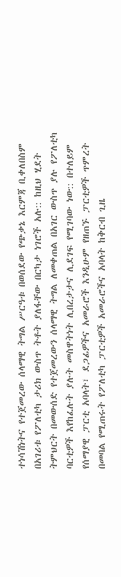ተነሳሽነትና የተጀመረው ሰላማዊ ትግል ሥርዓቱ በወሰደው የጭቃኔ እርምጃ ቢቀለበስም በአገሪቱ የፖለቲካ ታሪክ ውስጥ ትቶት ያለፋቸው በርካታ ነገሮች አሉ:: ከዚህ ሂደት ትምህርት በመውሰድ የተጀመረውን ሰላማዊ ትግል ለመቀጠል በአገር ውስጥ ያሉ የፖለቲካ ባርቲዎች እየከፈሉት ያሉት መስዋትነት ሊበረታታና ሊደገፍ የሚገባው ነው:: በተለይም የሰማያዊ ፓርቲ አባላት፣ ደጋፊዎችና አመራሮች እንዲሁም የዘጠኙ ፓርቲዎች ጥምረት በመባል የሚጠሩት የፖለቲካ ፓርቲዎች አመራሮችና አባላት ከቅርብ ጊዜ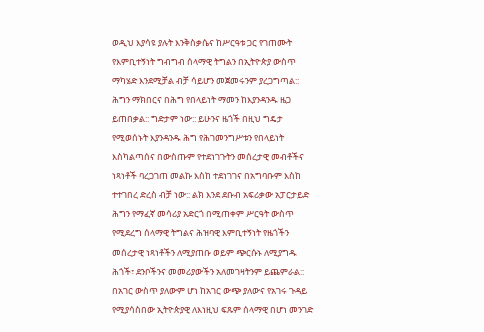ወዲህ እያሳዩ ያሉት እንቅስቃሴና ከሥርዓቱ ጋር የገጠሙት የእምቢተኝነት ግብግብ ሰላማዊ ትግልን በኢትዮጵያ ውስጥ ማካሄድ እንደሚቻል ብቻ ሳይሆን መጀመሩንም ያረጋግጣል:: ሕግን ማክበርና በሕግ የበላይነት ማመን ከእያንዳንዱ ዜጋ ይጠበቃል:: ግድታም ነው:: ይሁንና ዜጎች በዚህ ግዴታ የሚወሰኑት እያንዳንዱ ሕግ የሕገመንግሥቱን የበላይነት እስካልጣሰና በውስጡም የተደነገጉትን መሰረታዊ መብቶችና ነጻነቶች ባረጋገጠ መልኩ እስከ ተደነገገና በአግባቡም እስከ ተተገበረ ድረስ ብቻ ነው:: ልክ እንደ ደቡብ አፍሪቃው አፓርታይድ ሕግን የማፈኛ መሳሪያ አድርጎ በሚጠቀም ሥርዓት ውስጥ የሚደረግ ሰላማዊ ትግልና ሕዝባዊ እምቢተኝነት የዜጎችን መሰረታዊ ነጻነቶችን ለሚያጠቡ ወይም ጭርሱኑ ለሚያግዱ ሕጎች፣ ደንቦችንና መመሪያውችን አለመገዛትንም ይጨምራል:: በአገር ውስጥ ያለውም ሆነ ከአገር ውጭ ያለውና የአገሩ ጉዳይ የሚያሳስበው ኢትዮጵያዊ ለእነዚህ ፍጹም ሰላማዊ በሆነ መንገድ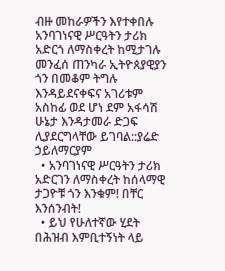ብዙ መከራዎችን እየተቀበሉ አንባገነናዊ ሥርዓትን ታሪክ አድርጎ ለማስቀረት ከሚታገሉ መንፈሰ ጠንካራ ኢትዮጰያዊያን ጎን በመቆም ትግሉ እንዳይደናቀፍና አገሪቱም አስከፊ ወደ ሆነ ደም አፋሳሽ ሁኔታ እንዳታመራ ድጋፍ ሊያደርግላቸው ይገባል::ያሬድ ኃይለማርያም
  • አንባገነናዊ ሥርዓትን ታሪክ አድርገን ለማስቀረት ከሰላማዊ ታጋዮቹ ጎን እንቁም! በቸር እንሰንብት!
  • ይህ የሁለተኛው ሂደት በሕዝብ እምቢተኝነት ላይ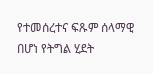የተመሰረተና ፍጹም ሰላማዊ በሆነ የትግል ሂደት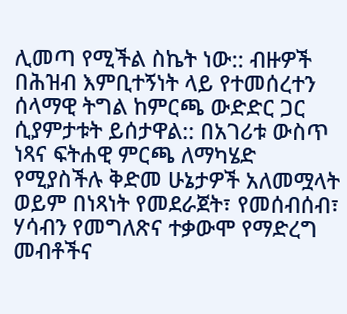ሊመጣ የሚችል ስኬት ነው:: ብዙዎች በሕዝብ እምቢተኝነት ላይ የተመሰረተን ሰላማዊ ትግል ከምርጫ ውድድር ጋር ሲያምታቱት ይሰታዋል:: በአገሪቱ ውስጥ ነጻና ፍትሐዊ ምርጫ ለማካሄድ የሚያስችሉ ቅድመ ሁኔታዎች አለመሟላት ወይም በነጻነት የመደራጀት፣ የመሰብሰብ፣ ሃሳብን የመግለጽና ተቃውሞ የማድረግ መብቶችና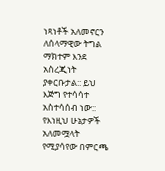ነጻነቶች አለመኖርን ለሰላማዊው ትግል ማክተም እንደ አስረጂነት ያቀርቡታል:: ይህ እጅግ የተሳሳተ አስተሳሰብ ነው:: የእነዚህ ሁኔታዎች አለመሟላት የሚያሳየው በምርጫ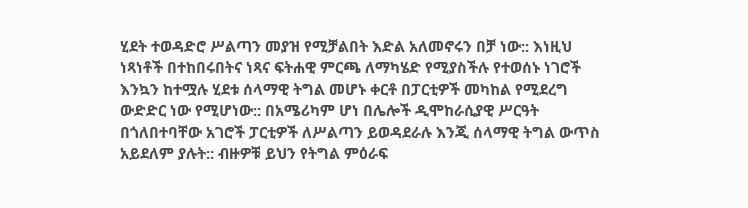ሂደት ተወዳድሮ ሥልጣን መያዝ የሚቻልበት እድል አለመኖሩን በቻ ነው:: እነዚህ ነጻነቶች በተከበሩበትና ነጻና ፍትሐዊ ምርጫ ለማካሄድ የሚያስችሉ የተወሰኑ ነገሮች እንኳን ከተሟሉ ሂደቱ ሰላማዊ ትግል መሆኑ ቀርቶ በፓርቲዎች መካከል የሚደረግ ውድድር ነው የሚሆነው:: በአሜሪካም ሆነ በሌሎች ዲሞከራሲያዊ ሥርዓት በጎለበተባቸው አገሮች ፓርቲዎች ለሥልጣን ይወዳደራሉ እንጂ ሰላማዊ ትግል ውጥስ አይደለም ያሉት:: ብዙዎቹ ይህን የትግል ምዕራፍ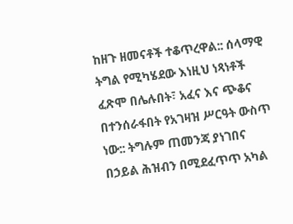ከዘጉ ዘመናቶች ተቆጥረዋል:: ሰላማዊ ትግል የሚካሄደው እነዚህ ነጻነቶች ፈጽሞ በሌሉበት፣ አፈና እና ጭቆና በተንሰራፋበት የአገዛዝ ሥርዓት ውስጥ ነው:: ትግሉም ጠመንጃ ያነገበና በኃይል ሕዝብን በሚደፈጥጥ አካል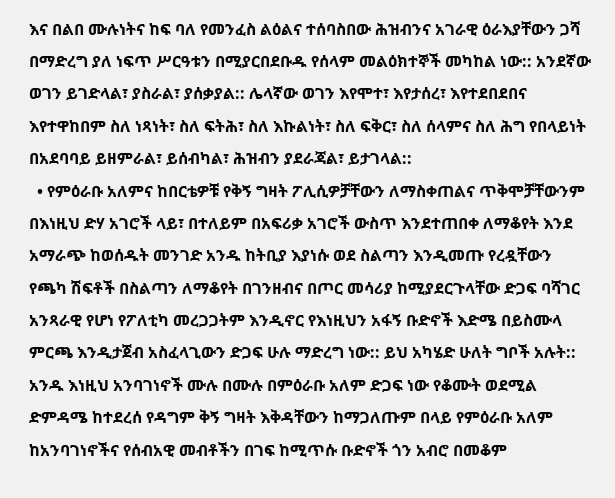እና በልበ ሙሉነትና ከፍ ባለ የመንፈስ ልዕልና ተሰባስበው ሕዝብንና አገራዊ ዕራእያቸውን ጋሻ በማድረግ ያለ ነፍጥ ሥርዓቱን በሚያርበደቡዱ የሰላም መልዕክተኞች መካከል ነው:: አንደኛው ወገን ይገድላል፣ ያስራል፣ ያሰቃያል:: ሌላኛው ወገን እየሞተ፣ እየታሰረ፣ እየተደበደበና እየተዋከበም ስለ ነጻነት፣ ስለ ፍትሕ፣ ስለ እኩልነት፣ ስለ ፍቅር፣ ስለ ሰላምና ስለ ሕግ የበላይነት በአደባባይ ይዘምራል፣ ይሰብካል፣ ሕዝብን ያደራጃል፣ ይታገላል::
  • የምዕራቡ አለምና ከበርቴዎቹ የቅኝ ግዛት ፖሊሲዎቻቸውን ለማስቀጠልና ጥቅሞቻቸውንም በእነዚህ ድሃ አገሮች ላይ፣ በተለይም በአፍሪቃ አገሮች ውስጥ እንደተጠበቀ ለማቆየት እንደ አማራጭ ከወሰዱት መንገድ አንዱ ከትቢያ እያነሱ ወደ ስልጣን እንዲመጡ የረዷቸውን የጫካ ሽፍቶች በስልጣን ለማቆየት በገንዘብና በጦር መሳሪያ ከሚያደርጉላቸው ድጋፍ ባሻገር አንጻራዊ የሆነ የፖለቲካ መረጋጋትም እንዲኖር የእነዚህን አፋኝ ቡድኖች እድሜ በይስሙላ ምርጫ እንዲታጀብ አስፈላጊውን ድጋፍ ሁሉ ማድረግ ነው:: ይህ አካሄድ ሁለት ግቦች አሉት:: አንዱ እነዚህ አንባገነኖች ሙሉ በሙሉ በምዕራቡ አለም ድጋፍ ነው የቆሙት ወደሚል ድምዳሜ ከተደረሰ የዳግም ቅኝ ግዛት እቅዳቸውን ከማጋለጡም በላይ የምዕራቡ አለም ከአንባገነኖችና የሰብአዊ መብቶችን በገፍ ከሚጥሱ ቡድኖች ጎን አብሮ በመቆም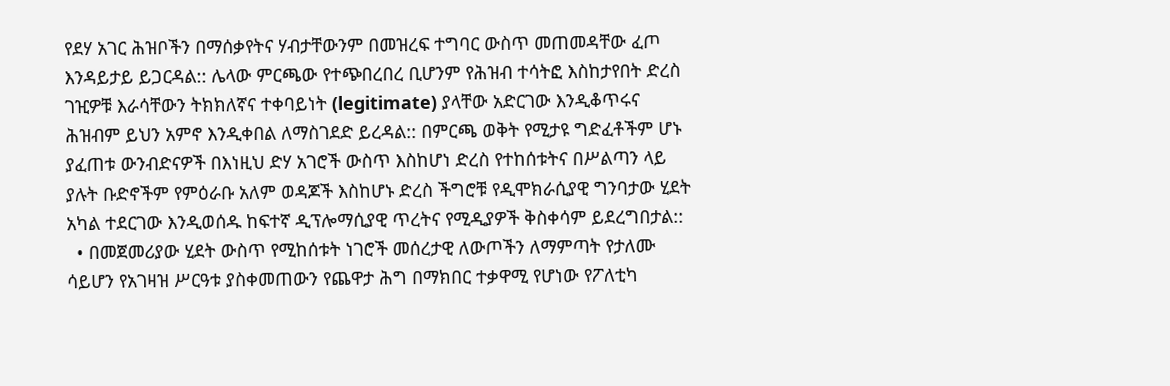የደሃ አገር ሕዝቦችን በማሰቃየትና ሃብታቸውንም በመዝረፍ ተግባር ውስጥ መጠመዳቸው ፈጦ እንዳይታይ ይጋርዳል:: ሌላው ምርጫው የተጭበረበረ ቢሆንም የሕዝብ ተሳትፎ እስከታየበት ድረስ ገዢዎቹ እራሳቸውን ትክክለኛና ተቀባይነት (legitimate) ያላቸው አድርገው እንዲቆጥሩና ሕዝብም ይህን አምኖ እንዲቀበል ለማስገደድ ይረዳል:: በምርጫ ወቅት የሚታዩ ግድፈቶችም ሆኑ ያፈጠቱ ውንብድናዎች በእነዚህ ድሃ አገሮች ውስጥ እስከሆነ ድረስ የተከሰቱትና በሥልጣን ላይ ያሉት ቡድኖችም የምዕራቡ አለም ወዳጆች እስከሆኑ ድረስ ችግሮቹ የዲሞክራሲያዊ ግንባታው ሂደት አካል ተደርገው እንዲወሰዱ ከፍተኛ ዲፕሎማሲያዊ ጥረትና የሚዲያዎች ቅስቀሳም ይደረግበታል::
  • በመጀመሪያው ሂደት ውስጥ የሚከሰቱት ነገሮች መሰረታዊ ለውጦችን ለማምጣት የታለሙ ሳይሆን የአገዛዝ ሥርዓቱ ያስቀመጠውን የጨዋታ ሕግ በማክበር ተቃዋሚ የሆነው የፖለቲካ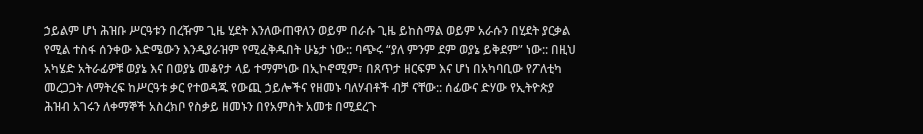ኃይልም ሆነ ሕዝቡ ሥርዓቱን በረዥም ጊዜ ሂደት እንለውጠዋለን ወይም በራሱ ጊዜ ይከስማል ወይም አራሱን በሂደት ያርቃል የሚል ተስፋ ሰንቀው እድሜውን እንዲያራዝም የሚፈቅዱበት ሁኔታ ነው:: ባጭሩ “ያለ ምንም ደም ወያኔ ይቅደም” ነው:: በዚህ አካሄድ አትራፊዎቹ ወያኔ እና በወያኔ መቆየታ ላይ ተማምነው በኢኮኖሚም፣ በጸጥታ ዘርፍም እና ሆነ በአካባቢው የፖለቲካ መረጋጋት ለማትረፍ ከሥርዓቱ ቃር የተወዳጁ የውጪ ኃይሎችና የዘመኑ ባለሃብቶች ብቻ ናቸው:: ሰፊውና ድሃው የኢትዮጵያ ሕዝብ አገሩን ለቀማኞች አስረክቦ የስቃይ ዘመኑን በየአምስት አመቱ በሚደረጉ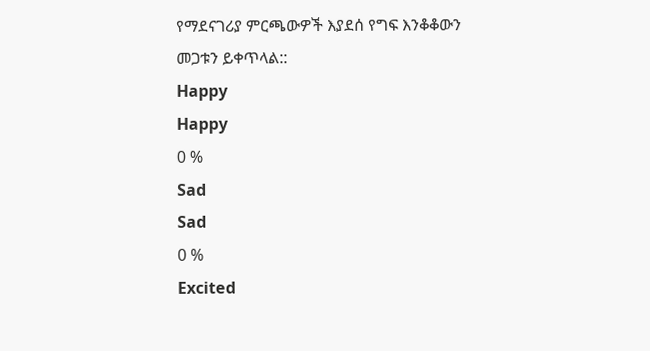የማደናገሪያ ምርጫውዎች እያደሰ የግፍ እንቆቆውን መጋቱን ይቀጥላል::
Happy
Happy
0 %
Sad
Sad
0 %
Excited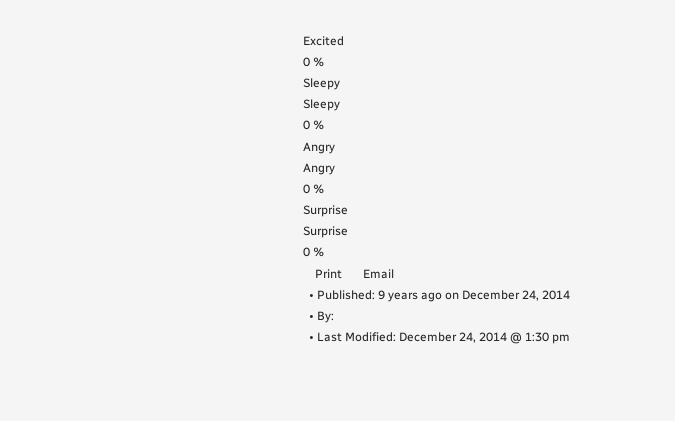Excited
0 %
Sleepy
Sleepy
0 %
Angry
Angry
0 %
Surprise
Surprise
0 %
    Print       Email
  • Published: 9 years ago on December 24, 2014
  • By:
  • Last Modified: December 24, 2014 @ 1:30 pm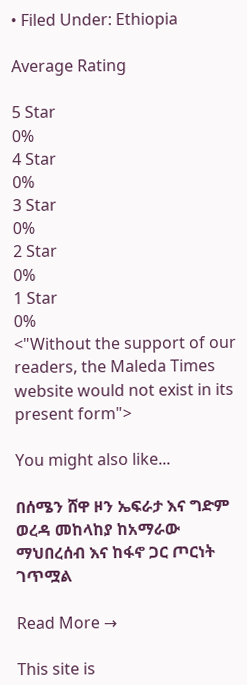• Filed Under: Ethiopia

Average Rating

5 Star
0%
4 Star
0%
3 Star
0%
2 Star
0%
1 Star
0%
<"Without the support of our readers, the Maleda Times website would not exist in its present form">

You might also like...

በሰሜን ሸዋ ዞን ኤፍራታ እና ግድም ወረዳ መከላከያ ከአማራው ማህበረሰብ እና ከፋኖ ጋር ጦርነት ገጥሟል

Read More →

This site is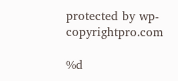protected by wp-copyrightpro.com

%d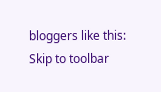bloggers like this:
Skip to toolbar